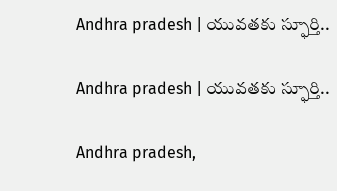Andhra pradesh | యువతకు స్ఫూర్తి..

Andhra pradesh | యువతకు స్ఫూర్తి..

Andhra pradesh,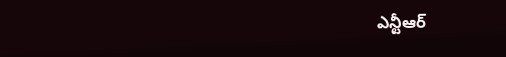ఎన్టీఆర్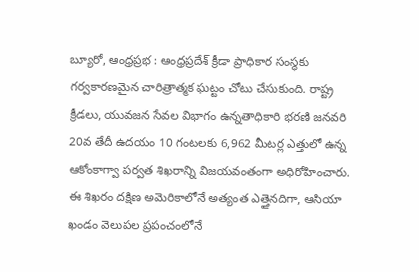బ్యూరో, ఆంధ్రప్రభ : ఆంధ్రప్రదేశ్ క్రీడా ప్రాధికార సంస్థకు గర్వకారణమైన చారిత్రాత్మక ఘట్టం చోటు చేసుకుంది. రాష్ట్ర క్రీడలు, యువజన సేవల విభాగం ఉన్నతాధికారి భరణి జనవరి 20వ తేదీ ఉదయం 10 గంటలకు 6,962 మీటర్ల ఎత్తులో ఉన్న ఆకోంకాగ్వా పర్వత శిఖరాన్ని విజయవంతంగా అధిరోహించారు. ఈ శిఖరం దక్షిణ అమెరికాలోనే అత్యంత ఎత్తైనదిగా, ఆసియా ఖండం వెలుపల ప్రపంచంలోనే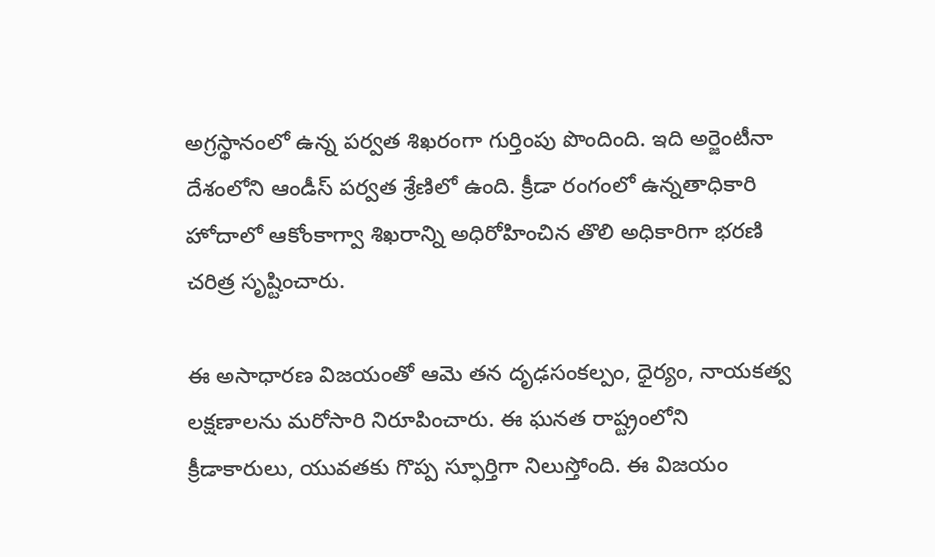అగ్రస్థానంలో ఉన్న పర్వత శిఖరంగా గుర్తింపు పొందింది. ఇది అర్జెంటీనా దేశంలోని ఆండీస్ పర్వత శ్రేణిలో ఉంది. క్రీడా రంగంలో ఉన్నతాధికారి హోదాలో ఆకోంకాగ్వా శిఖరాన్ని అధిరోహించిన తొలి అధికారిగా భరణి చరిత్ర సృష్టించారు.

ఈ అసాధారణ విజయంతో ఆమె తన దృఢసంకల్పం, ధైర్యం, నాయకత్వ లక్షణాలను మరోసారి నిరూపించారు. ఈ ఘనత రాష్ట్రంలోని క్రీడాకారులు, యువతకు గొప్ప స్ఫూర్తిగా నిలుస్తోంది. ఈ విజయం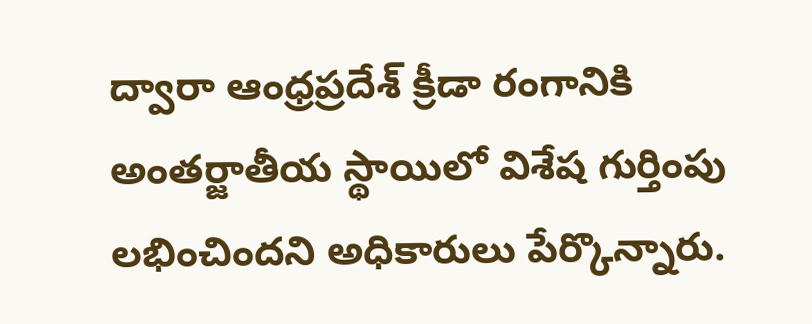ద్వారా ఆంధ్రప్రదేశ్ క్రీడా రంగానికి అంతర్జాతీయ స్థాయిలో విశేష గుర్తింపు లభించిందని అధికారులు పేర్కొన్నారు.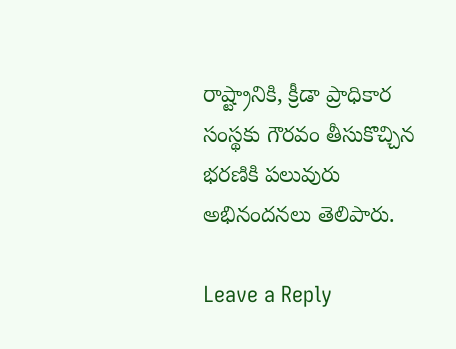రాష్ట్రానికి, క్రీడా ప్రాధికార సంస్థకు గౌరవం తీసుకొచ్చిన భరణికి పలువురు అభినందనలు తెలిపారు.

Leave a Reply